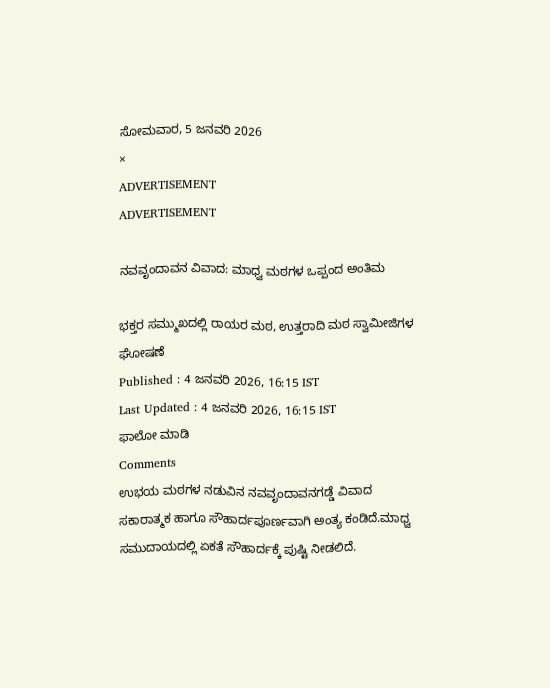ಸೋಮವಾರ, 5 ಜನವರಿ 2026
×
ADVERTISEMENT
ADVERTISEMENT

ನವವೃಂದಾವನ ವಿವಾದ: ಮಾಧ್ವ ಮಠಗಳ ಒಪ್ಪಂದ ಅಂತಿಮ

ಭಕ್ತರ ಸಮ್ಮುಖದಲ್ಲಿ ರಾಯರ ಮಠ, ಉತ್ತರಾದಿ ಮಠ ಸ್ವಾಮೀಜಿಗಳ ಘೋಷಣೆ
Published : 4 ಜನವರಿ 2026, 16:15 IST
Last Updated : 4 ಜನವರಿ 2026, 16:15 IST
ಫಾಲೋ ಮಾಡಿ
Comments
ಉಭಯ ಮಠಗಳ ನಡುವಿನ ನವವೃಂದಾವನಗಡ್ಡೆ ವಿವಾದ ಸಕಾರಾತ್ಮಕ ಹಾಗೂ ಸೌಹಾರ್ದಪೂರ್ಣವಾಗಿ ಅಂತ್ಯ ಕಂಡಿದೆ.ಮಾಧ್ವ ಸಮುದಾಯದಲ್ಲಿ ಏಕತೆ ಸೌಹಾರ್ದಕ್ಕೆ ಪುಷ್ಟಿ ನೀಡಲಿದೆ.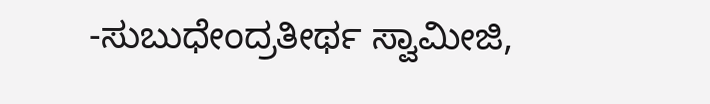-ಸುಬುಧೇಂದ್ರತೀರ್ಥ ಸ್ವಾಮೀಜಿ,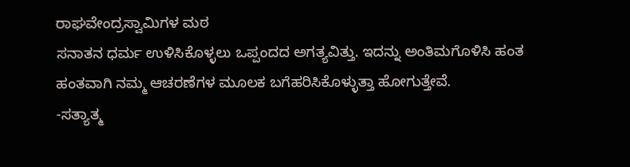ರಾಘವೇಂದ್ರಸ್ವಾಮಿಗಳ ಮಠ
ಸನಾತನ ಧರ್ಮ ಉಳಿಸಿಕೊಳ್ಳಲು ಒಪ್ಪಂದದ ಅಗತ್ಯವಿತ್ತು. ಇದನ್ನು ಅಂತಿಮಗೊಳಿಸಿ ಹಂತ ಹಂತವಾಗಿ ನಮ್ಮ ಆಚರಣೆಗಳ ಮೂಲಕ ಬಗೆಹರಿಸಿಕೊಳ್ಳುತ್ತಾ ಹೋಗುತ್ತೇವೆ.
-ಸತ್ಯಾತ್ಮ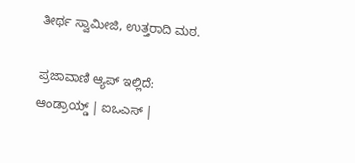ತೀರ್ಥ ಸ್ವಾಮೀಜಿ, ಉತ್ತರಾದಿ ಮಠ.

ಪ್ರಜಾವಾಣಿ ಆ್ಯಪ್ ಇಲ್ಲಿದೆ: ಆಂಡ್ರಾಯ್ಡ್ | ಐಒಎಸ್ |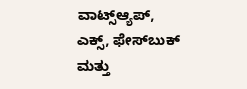ವಾಟ್ಸ್ಆ್ಯಪ್, ಎಕ್ಸ್, ಫೇಸ್‌ಬುಕ್ ಮತ್ತು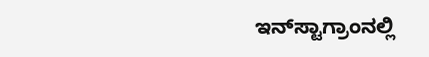ಇನ್‌ಸ್ಟಾಗ್ರಾಂನಲ್ಲಿ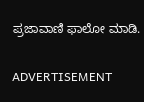ಪ್ರಜಾವಾಣಿ ಫಾಲೋ ಮಾಡಿ.

ADVERTISEMENT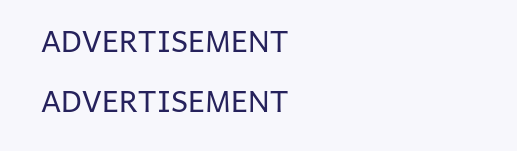ADVERTISEMENT
ADVERTISEMENT